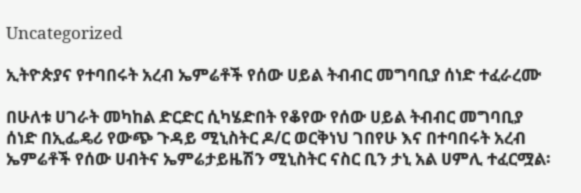Uncategorized

ኢትዮጵያና የተባበሩት አረብ ኤምሬቶች የሰው ሀይል ትብብር መግባቢያ ሰነድ ተፈራረሙ

በሁለቱ ሀገራት መካከል ድርድር ሲካሄድበት የቆየው የሰው ሀይል ትብብር መግባቢያ ሰነድ በኢፌዴሪ የውጭ ጉዳይ ሚኒስትር ዶ/ር ወርቅነህ ገበየሁ እና በተባበሩት አረብ ኤምሬቶች የሰው ሀብትና ኤምሬታይዜሽን ሚኒስትር ናስር ቢን ታኒ አል ሀምሊ ተፈርሟል፡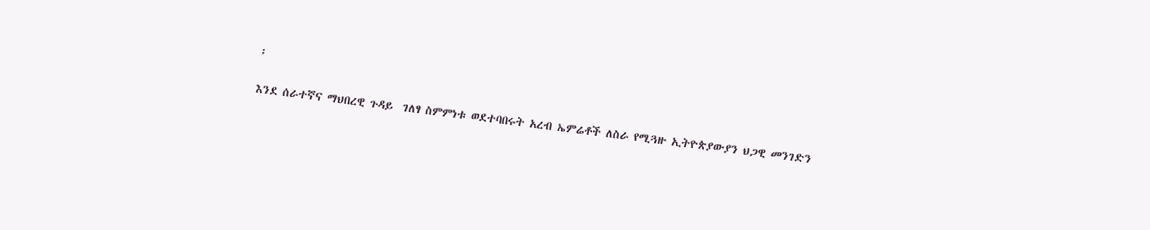፡

እንደ ሰራተኛና ማህበረዊ ጉዳይ  ገለፃ ስምምነቱ ወደተባበሩት አረብ ኤምሬቶች ለስራ የሚጓዙ ኢትዮጵያውያን ህጋዊ መንገድን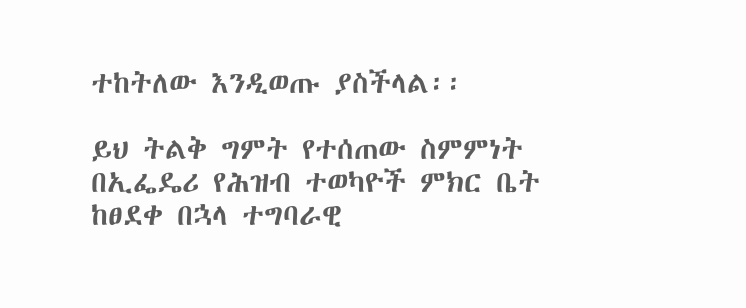ተከትለው እንዲወጡ ያስችላል፡፡

ይህ ትልቅ ግምት የተሰጠው ስምምነት በኢፌዴሪ የሕዝብ ተወካዮች ምክር ቤት ከፀደቀ በኋላ ተግባራዊ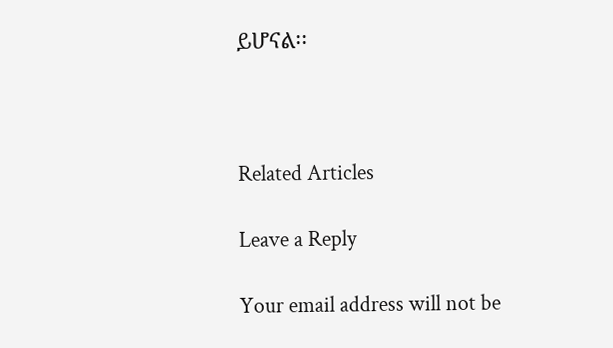ይሆናል፡፡



Related Articles

Leave a Reply

Your email address will not be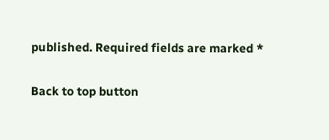published. Required fields are marked *

Back to top button